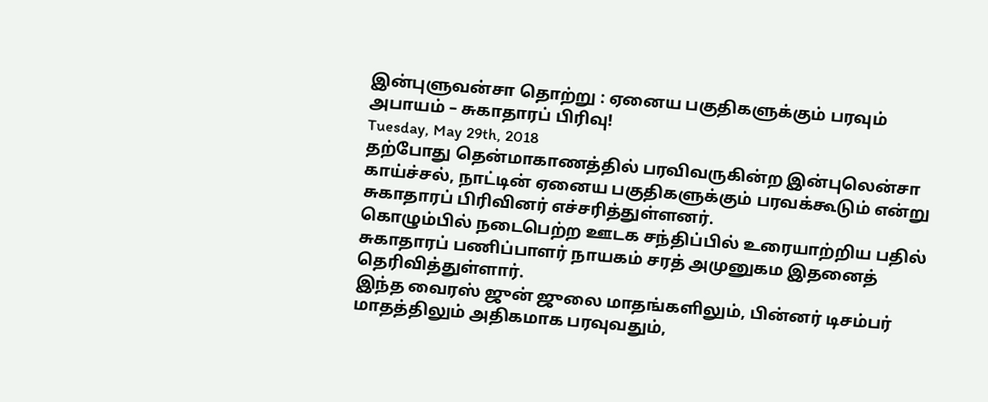இன்புளுவன்சா தொற்று : ஏனைய பகுதிகளுக்கும் பரவும் அபாயம் – சுகாதாரப் பிரிவு!
Tuesday, May 29th, 2018
தற்போது தென்மாகாணத்தில் பரவிவருகின்ற இன்புலென்சா காய்ச்சல், நாட்டின் ஏனைய பகுதிகளுக்கும் பரவக்கூடும் என்று சுகாதாரப் பிரிவினர் எச்சரித்துள்ளனர்.
கொழும்பில் நடைபெற்ற ஊடக சந்திப்பில் உரையாற்றிய பதில் சுகாதாரப் பணிப்பாளர் நாயகம் சரத் அமுனுகம இதனைத் தெரிவித்துள்ளார்.
இந்த வைரஸ் ஜுன் ஜுலை மாதங்களிலும், பின்னர் டிசம்பர் மாதத்திலும் அதிகமாக பரவுவதும்,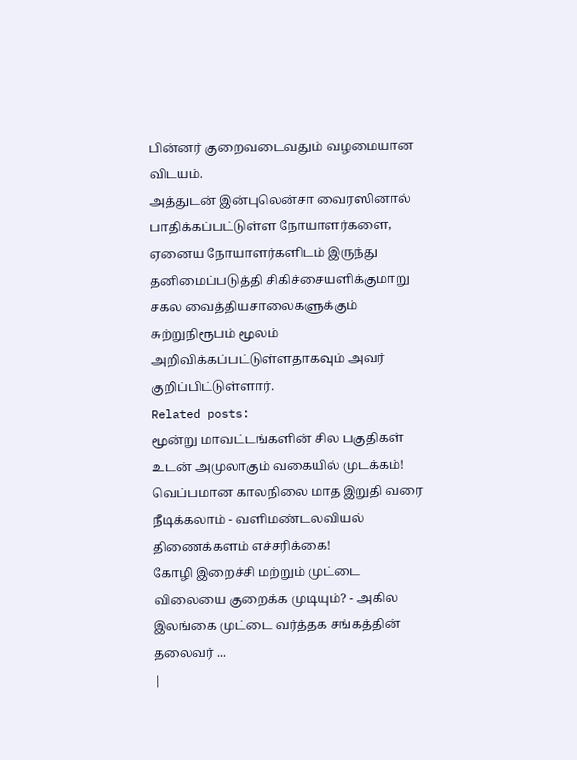பின்னர் குறைவடைவதும் வழமையான விடயம்.
அத்துடன் இன்புலென்சா வைரஸினால் பாதிக்கப்பட்டுள்ள நோயாளர்களை, ஏனைய நோயாளர்களிடம் இருந்து தனிமைப்படுத்தி சிகிச்சையளிக்குமாறு சகல வைத்தியசாலைகளுக்கும் சுற்றுநிரூபம் மூலம் அறிவிக்கப்பட்டுள்ளதாகவும் அவர் குறிப்பிட்டுள்ளார்.
Related posts:
மூன்று மாவட்டங்களின் சில பகுதிகள் உடன் அமுலாகும் வகையில் முடக்கம்!
வெப்பமான காலநிலை மாத இறுதி வரை நீடிக்கலாம் - வளிமண்டலவியல் திணைக்களம் எச்சரிக்கை!
கோழி இறைச்சி மற்றும் முட்டை விலையை குறைக்க முடியும்? - அகில இலங்கை முட்டை வர்த்தக சங்கத்தின் தலைவர் ...
|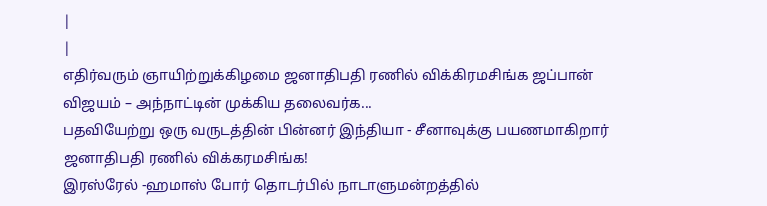|
|
எதிர்வரும் ஞாயிற்றுக்கிழமை ஜனாதிபதி ரணில் விக்கிரமசிங்க ஜப்பான் விஜயம் – அந்நாட்டின் முக்கிய தலைவர்க...
பதவியேற்று ஒரு வருடத்தின் பின்னர் இந்தியா - சீனாவுக்கு பயணமாகிறார் ஜனாதிபதி ரணில் விக்கரமசிங்க!
இரஸ்ரேல் -ஹமாஸ் போர் தொடர்பில் நாடாளுமன்றத்தில்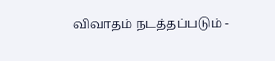விவாதம் நடத்தப்படும் -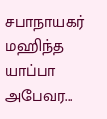சபாநாயகர் மஹிந்த யாப்பா அபேவர...